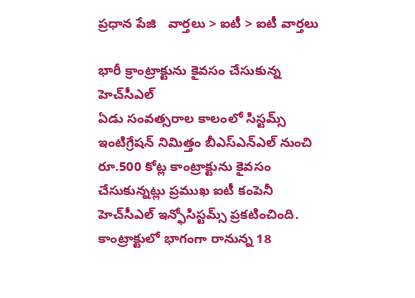ప్రధాన పేజి   వార్తలు > ఐటీ > ఐటీ వార్తలు

భారీ క్రాంట్రాక్టును కైవసం చేసుకున్న హెచ్‌సీఎల్
ఏడు సంవత్సరాల కాలంలో సిస్టమ్స్ ఇంటిగ్రేషన్ నిమిత్తం బీఎస్ఎన్ఎల్ నుంచి రూ.500 కోట్ల కాంట్రాక్టును కైవసం చేసుకున్నట్లు ప్రముఖ ఐటీ కంపెనీ హెచ్‌సీఎల్ ఇన్ఫోసిస్టమ్స్ ప్రకటించింది. కాంట్రాక్టులో భాగంగా రానున్న 18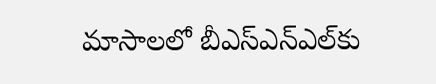మాసాలలో బీఎస్ఎన్ఎల్‌కు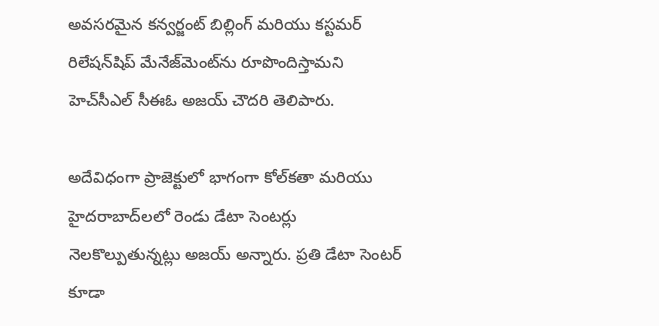అవసరమైన కన్వర్జంట్ బిల్లింగ్ మరియు కస్టమర్ రిలేషన్‌షిప్ మేనేజ్‌మెంట్‌ను రూపొందిస్తామని హెచ్‌సీఎల్ సీఈఓ అజయ్ చౌదరి తెలిపారు.

అదేవిధంగా ప్రాజెక్టులో భాగంగా కోల్‌కతా మరియు హైదరాబాద్‌లలో రెండు డేటా సెంటర్లు నెలకొల్పుతున్నట్లు అజయ్ అన్నారు. ప్రతి డేటా సెంటర్ కూడా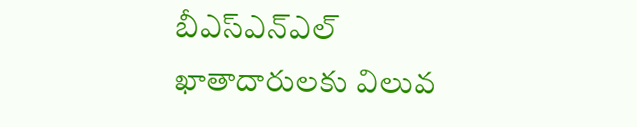బీఎస్ఎన్ఎల్ ఖాతాదారులకు విలువ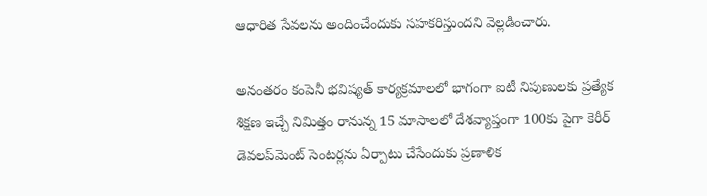ఆధారిత సేవలను అందించేందుకు సహకరిస్తుందని వెల్లడించారు.

అనంతరం కంపెనీ భవిష్యత్ కార్యక్రమాలలో భాగంగా ఐటీ నిపుణులకు ప్రత్యేక శిక్షణ ఇచ్చే నిమిత్తం రానున్న 15 మాసాలలో దేశవ్యాప్తంగా 100కు పైగా కెరీర్ డెవలప్‌మెంట్ సెంటర్లను ఏర్పాటు చేసేందుకు ప్రణాళిక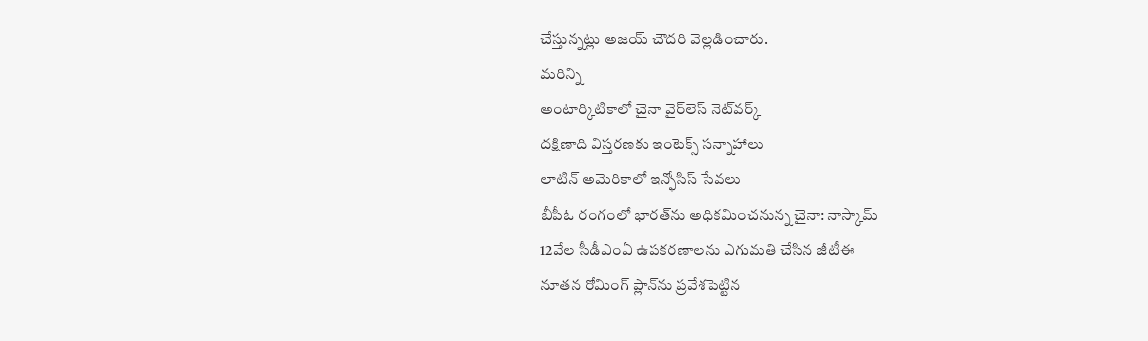చేస్తున్నట్లు అజయ్ చౌదరి వెల్లడించారు.
మరిన్ని
అంటార్కిటికాలో చైనా వైర్‌లెస్ నెట్‌వర్క్
దక్షిణాది విస్తరణకు ఇంటెక్స్ సన్నాహాలు
లాటిన్ అమెరికాలో ఇన్ఫోసిస్ సేవలు
బీపీఓ రంగంలో భారత్‌ను అధికమించనున్న చైనా: నాస్కామ్
12వేల సీడీఎంఏ ఉపకరణాలను ఎగుమతి చేసిన జీటీఈ
నూతన రోమింగ్ ప్లాన్‌ను ప్రవేశపెట్టిన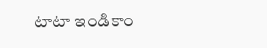టాటా ఇండికాం